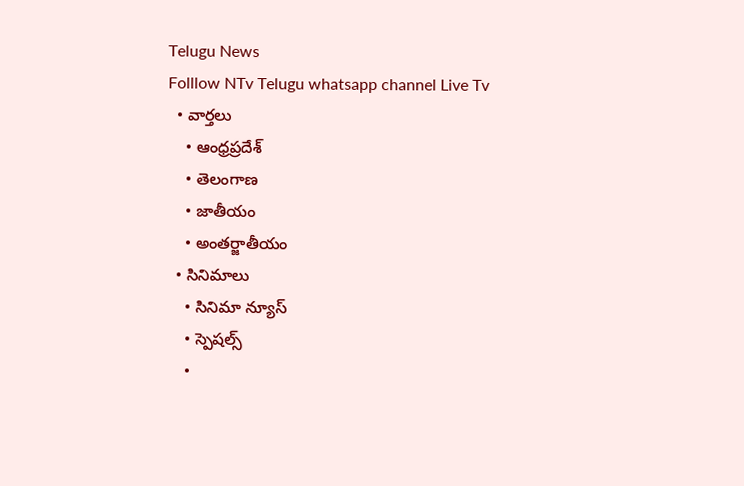Telugu News
Folllow NTv Telugu whatsapp channel Live Tv
  • వార్తలు
    • ఆంధ్రప్రదేశ్
    • తెలంగాణ
    • జాతీయం
    • అంతర్జాతీయం
  • సినిమాలు
    • సినిమా న్యూస్
    • స్పెషల్స్
    •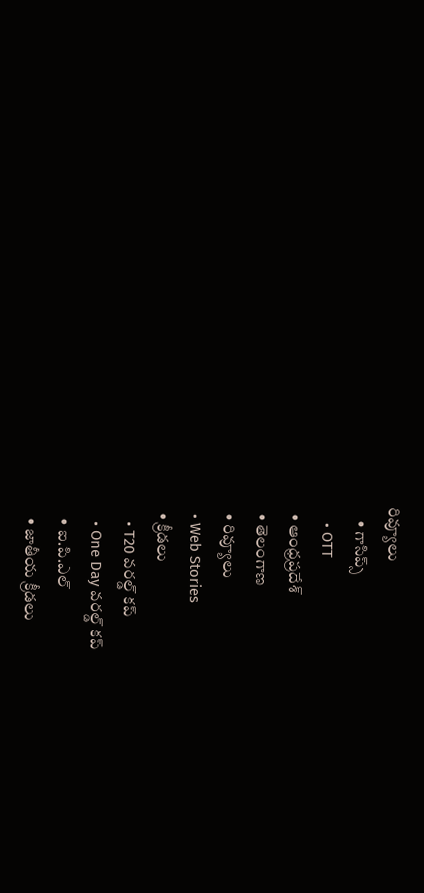రివ్యూలు
    • గాసిప్స్
    • OTT
  • ఆంధ్రప్రదేశ్
  • తెలంగాణ
  • రివ్యూలు
  • Web Stories
  • క్రీడలు
    • T20 వరల్డ్ కప్
    • One Day వరల్డ్ కప్
    • ఐ.పి.ఎల్
    • జాతీయ క్రీడలు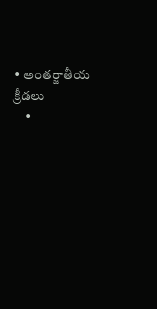• అంతర్జాతీయ క్రీడలు
    •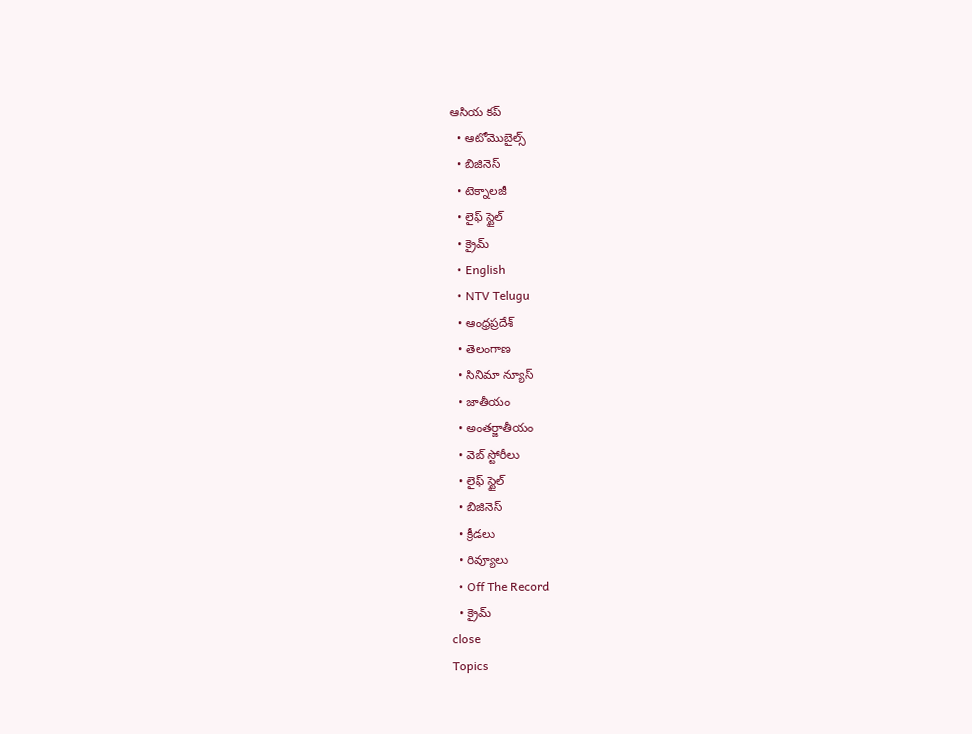ఆసియ కప్
  • ఆటోమొబైల్స్
  • బిజినెస్‌
  • టెక్నాలజీ
  • లైఫ్ స్టైల్
  • క్రైమ్
  • English
  • NTV Telugu
  • ఆంధ్రప్రదేశ్
  • తెలంగాణ
  • సినిమా న్యూస్
  • జాతీయం
  • అంతర్జాతీయం
  • వెబ్ స్టోరీలు
  • లైఫ్ స్టైల్
  • బిజినెస్‌
  • క్రీడలు
  • రివ్యూలు
  • Off The Record
  • క్రైమ్
close
Topics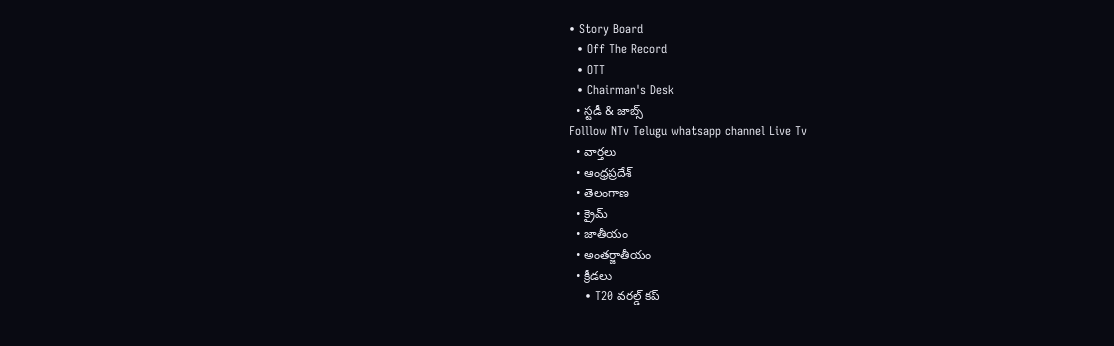• Story Board
  • Off The Record
  • OTT
  • Chairman's Desk
  • స్టడీ & జాబ్స్
Folllow NTv Telugu whatsapp channel Live Tv
  • వార్తలు
  • ఆంధ్రప్రదేశ్
  • తెలంగాణ
  • క్రైమ్
  • జాతీయం
  • అంతర్జాతీయం
  • క్రీడలు
    • T20 వరల్డ్ కప్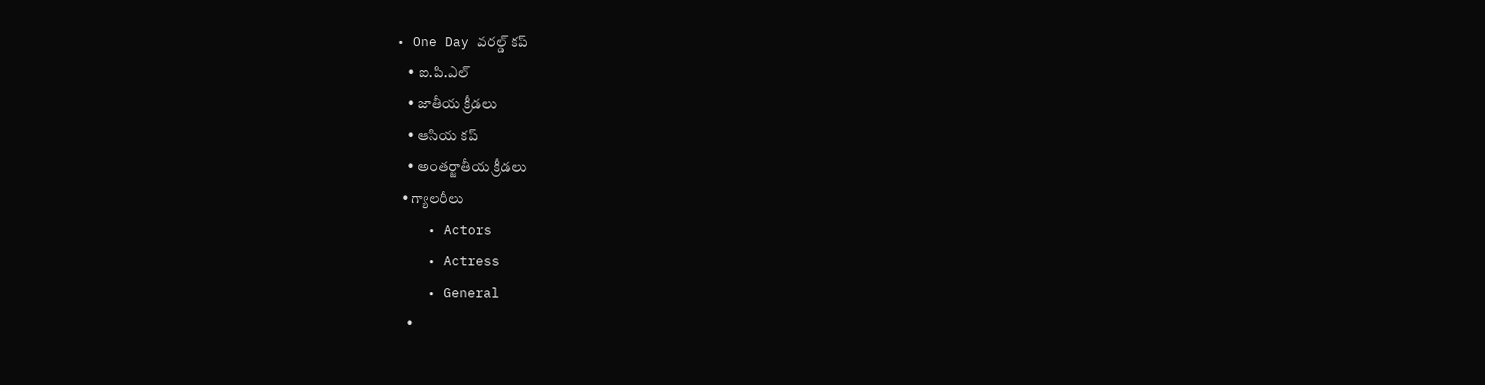• One Day వరల్డ్ కప్
    • ఐ.పి.ఎల్
    • జాతీయ క్రీడలు
    • ఆసియ కప్
    • అంతర్జాతీయ క్రీడలు
  • గ్యాలరీలు
    • Actors
    • Actress
    • General
    •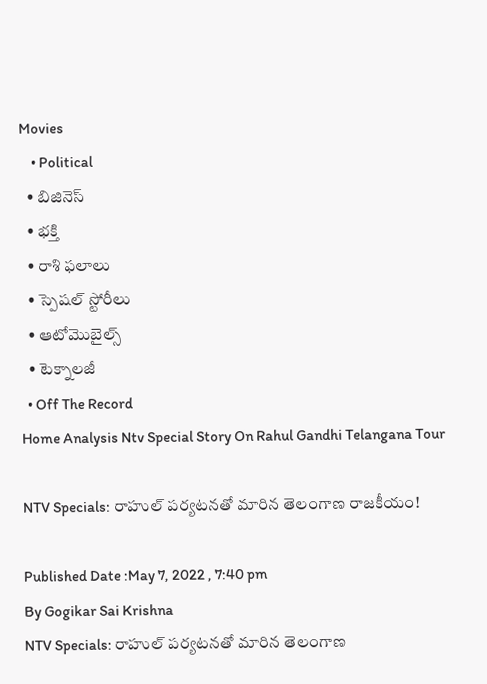Movies
    • Political
  • బిజినెస్‌
  • భక్తి
  • రాశి ఫలాలు
  • స్పెషల్‌ స్టోరీలు
  • ఆటోమొబైల్స్
  • టెక్నాలజీ
  • Off The Record
Home Analysis Ntv Special Story On Rahul Gandhi Telangana Tour

NTV Specials: రాహుల్‌ పర్యటనతో మారిన తెలంగాణ రాజకీయం!

Published Date :May 7, 2022 , 7:40 pm
By Gogikar Sai Krishna
NTV Specials: రాహుల్‌ పర్యటనతో మారిన తెలంగాణ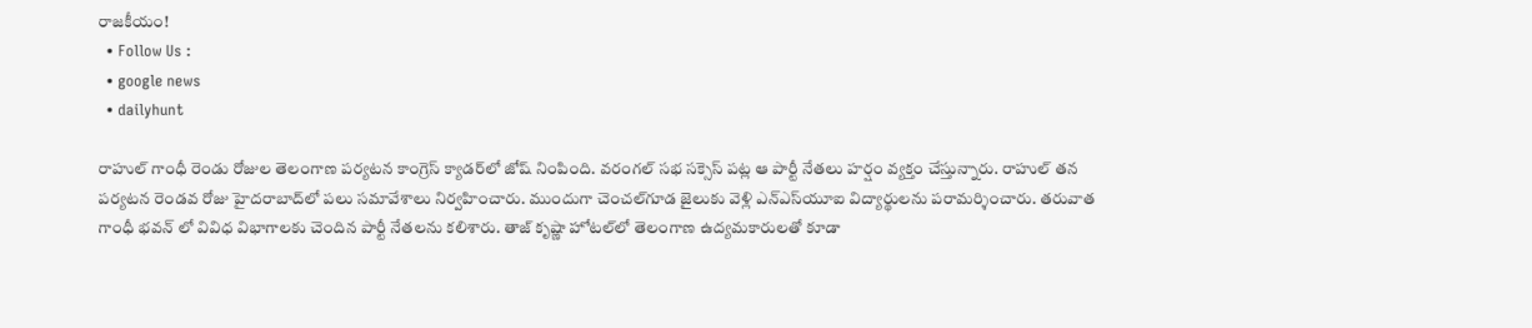రాజకీయం!
  • Follow Us :
  • google news
  • dailyhunt

రాహుల్ గాంధీ రెండు రోజుల తెలంగాణ పర్యటన కాంగ్రెస్‌ క్యాడర్‌లో జోష్ నింపింది. వరంగల్ సభ సక్సెస్ పట్ల ఆ పార్టీ నేతలు హర్షం వ్యక్తం చేస్తున్నారు. రాహుల్ తన పర్యటన రెండవ రోజు హైదరాబాద్‌లో పలు సమావేశాలు నిర్వహించారు. ముందుగా చెంచల్‌గూడ జైలుకు వెళ్లి ఎన్‌ఎస్‌యూఐ విద్యార్థులను పరామర్శించారు. తరువాత గాంధీ భవన్ లో వివిధ విభాగాలకు చెందిన పార్టీ నేతలను కలిశారు. తాజ్ కృష్ణా హోటల్‌లో తెలంగాణ ఉద్యమకారులతో కూడా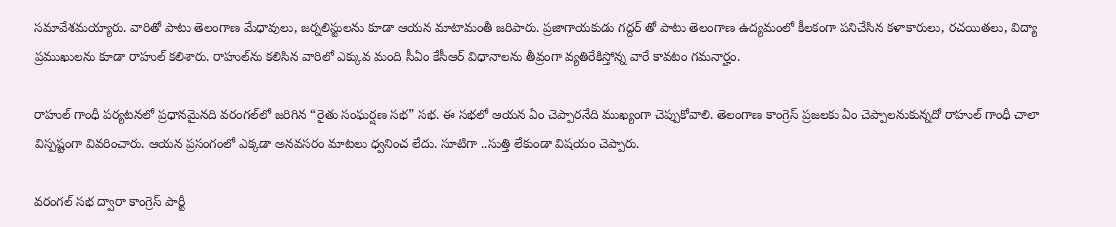సమావేశమయ్యారు. వారితో పాటు తెలంగాణ మేధావులు, జర్నలిస్టులను కూడా ఆయన మాటామంతీ జరిపారు. ప్రజాగాయకుడు గద్దర్ తో పాటు తెలంగాణ ఉద్యమంలో కీలకంగా పనిచేసిన కళాకారులు, రచయితలు, విద్యా ప్రముఖులను కూడా రాహుల్ కలిశారు. రాహుల్‌ను కలిసిన వారిలో ఎక్కువ మంది సీఏం కేసీఆర్‌ విధానాలను తీవ్రంగా వ్యతిరేకిస్తోన్న వారే కావటం గమనార్హం.

రాహుల్ గాంధీ పర్యటనలో ప్రధానమైనది వరంగల్‌లో జరిగిన “రైతు సంఘర్షణ సభ” సభ. ఈ సభలో ఆయన ఏం చెప్పారనేది ముఖ్యంగా చెప్పుకోవాలి. తెలంగాణ కాంగ్రెస్‌ ప్రజలకు ఏం చెప్పాలనుకున్నదో రాహుల్‌ గాంధీ చాలా విస్పష్టంగా వివరించారు. ఆయన ప్రసంగంలో ఎక్కడా అనవసరం మాటలు ధ్వనించ లేదు. సూటిగా ..సుత్తి లేకుండా విషయం చెప్పారు.

వరంగల్‌ సభ ద్వారా కాంగ్రెస్‌ పార్టీ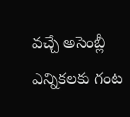వచ్చే అసెంబ్లీ ఎన్నికలకు గంట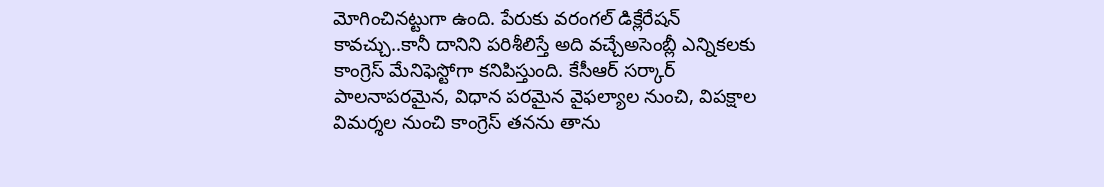మోగించినట్టుగా ఉంది. పేరుకు వరంగల్‌ డిక్లేరేషన్‌ కావచ్చు..కానీ దానిని పరిశీలిస్తే అది వచ్చేఅసెంబ్లీ ఎన్నికలకు కాంగ్రెస్‌ మేనిఫెస్టోగా కనిపిస్తుంది. కేసీఆర్‌ సర్కార్‌ పాలనాపరమైన, విధాన పరమైన వైఫల్యాల నుంచి, విపక్షాల విమర్శల నుంచి కాంగ్రెస్‌ తనను తాను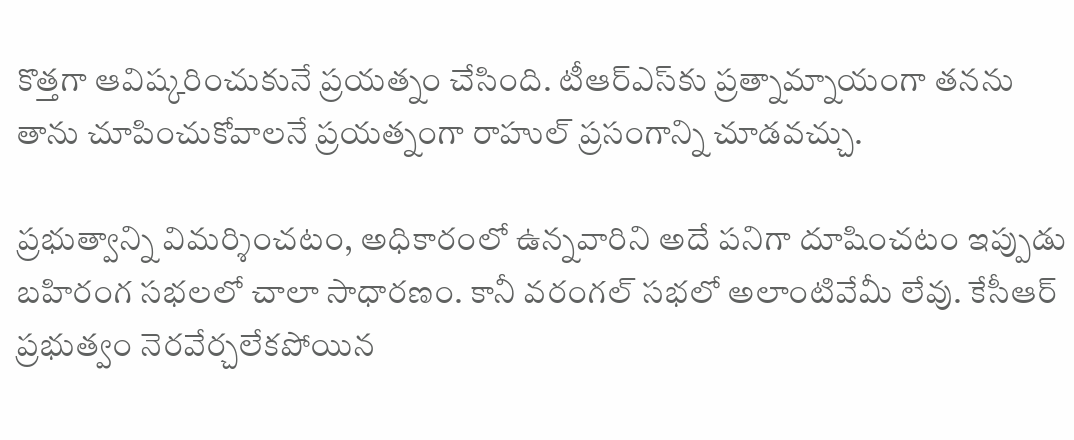కొత్తగా ఆవిష్కరించుకునే ప్రయత్నం చేసింది. టీఆర్‌ఎస్‌కు ప్రత్నామ్నాయంగా తనను తాను చూపించుకోవాలనే ప్రయత్నంగా రాహుల్‌ ప్రసంగాన్ని చూడవచ్చు.

ప్రభుత్వాన్ని విమర్శించటం, అధికారంలో ఉన్నవారిని అదే పనిగా దూషించటం ఇప్పుడు బహిరంగ సభలలో చాలా సాధారణం. కానీ వరంగల్‌ సభలో అలాంటివేమీ లేవు. కేసీఆర్‌ ప్రభుత్వం నెరవేర్చలేకపోయిన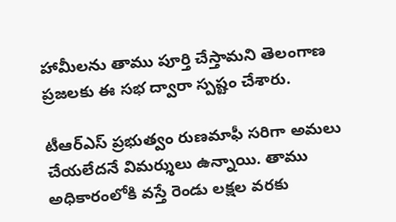హామీలను తాము పూర్తి చేస్తామని తెలంగాణ ప్రజలకు ఈ సభ ద్వారా స్పష్టం చేశారు.

టీఆర్‌ఎస్‌ ప్రభుత్వం రుణమాఫీ సరిగా అమలు చేయలేదనే విమర్శులు ఉన్నాయి. తాము అధికారంలోకి వస్తే రెండు లక్షల వరకు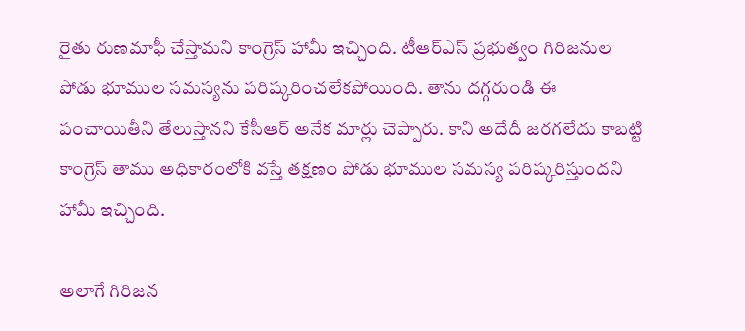రైతు రుణమాఫీ చేస్తామని కాంగ్రెస్‌ హామీ ఇచ్చింది. టీఆర్‌ఎస్‌ ప్రభుత్వం గిరిజనుల పోడు భూముల సమస్యను పరిష్కరించలేకపోయింది. తాను దగ్గరుండి ఈ పంచాయితీని తేలుస్తానని కేసీఆర్‌ అనేక మార్లు చెప్పారు. కాని అదేదీ జరగలేదు కాబట్టి కాంగ్రెస్ తాము అధికారంలోకి వస్తే తక్షణం పోడు భూముల సమస్య పరిష్కరిస్తుందని హామీ ఇచ్చింది.

అలాగే గిరిజన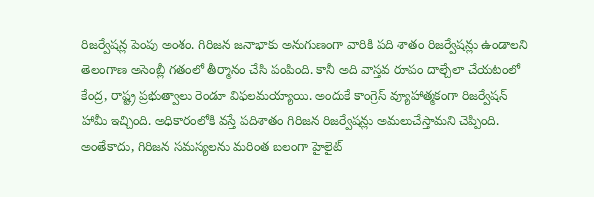రిజర్వేషన్ల పెంపు అంశం. గిరిజన జనాభాకు అనుగుణంగా వారికి పది శాతం రిజర్వేషన్లు ఉండాలని తెలంగాణ అసెంబ్లీ గతంలో తీర్మానం చేసి పంపింది. కానీ అది వాస్తవ రూపం దాల్చేలా చేయటంలో కేంద్ర, రాష్ట్ర ప్రభుత్వాలు రెండూ విఫలమయ్యాయి. అందుకే కాంగ్రెస్‌ వ్యూహాత్మకంగా రిజర్వేషన్‌ హామీ ఇచ్చింది. అధికారంలోకి వస్తే పదిశాతం గిరిజన రిజర్వేషన్లు అమలుచేస్తామని చెప్పింది. అంతేకాదు, గిరిజన సమస్యలను మరింత బలంగా హైలైట్‌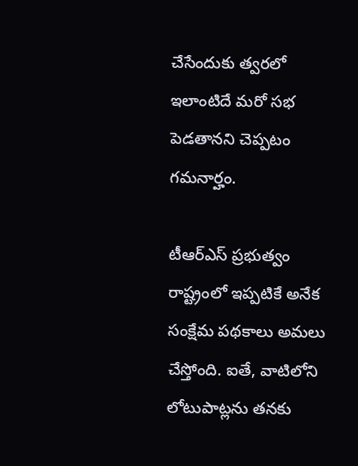చేసేందుకు త్వరలో ఇలాంటిదే మరో సభ పెడతానని చెప్పటం గమనార్హం.

టీఆర్‌ఎస్‌ ప్రభుత్వం రాష్ట్రంలో ఇప్పటికే అనేక సంక్షేమ పథకాలు అమలు చేస్తోంది. ఐతే, వాటిలోని లోటుపాట్లను తనకు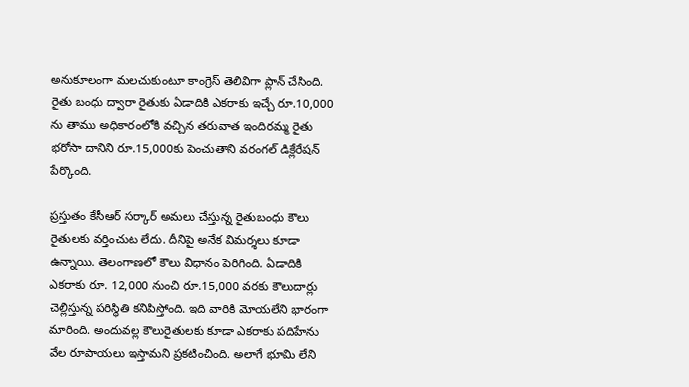అనుకూలంగా మలచుకుంటూ కాంగ్రెస్‌ తెలివిగా ప్లాన్‌ చేసింది. రైతు బంధు ద్వారా రైతుకు ఏడాదికి ఎకరాకు ఇచ్చే రూ.10,000 ను తాము అధికారంలోకి వచ్చిన తరువాత ఇందిరమ్మ రైతు భరోసా దానిని రూ.15,000కు పెంచుతాని వరంగల్‌ డిక్లేరేషన్‌ పేర్కొంది.

ప్రస్తుతం కేసీఆర్‌ సర్కార్‌ అమలు చేస్తున్న రైతుబంధు కౌలు రైతులకు వర్తించుట లేదు. దీనిపై అనేక విమర్శలు కూడా ఉన్నాయి. తెలంగాణలో కౌలు విధానం పెరిగింది. ఏడాదికి ఎకరాకు రూ. 12,000 నుంచి రూ.15,000 వరకు కౌలుదార్లు చెల్లిస్తున్న పరిస్థితి కనిపిస్తోంది. ఇది వారికి మోయలేని భారంగా మారింది. అందువల్ల కౌలురైతులకు కూడా ఎకరాకు పదిహేను వేల రూపాయలు ఇస్తామని ప్రకటించింది. అలాగే భూమి లేని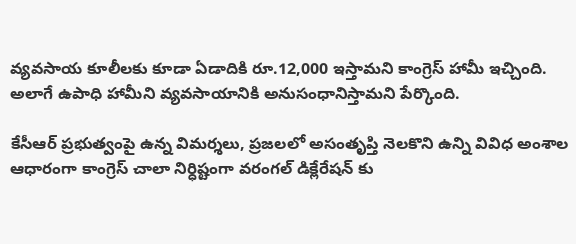వ్యవసాయ కూలీలకు కూడా ఏడాదికి రూ.12,000 ఇస్తామని కాంగ్రెస్‌ హామీ ఇచ్చింది. అలాగే ఉపాధి హామీని వ్యవసాయానికి అనుసంధానిస్తామని పేర్కొంది.

కేసీఆర్ ప్రభుత్వంపై ఉన్న విమర్శలు, ప్రజలలో అసంతృప్తి నెలకొని ఉన్ని వివిధ అంశాల ఆధారంగా కాంగ్రెస్‌ చాలా నిర్ధిష్టంగా వరంగల్ డిక్లేరేషన్ కు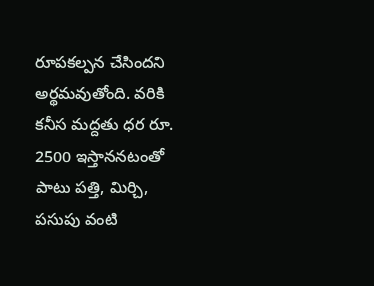రూపకల్పన చేసిందని అర్థమవుతోంది. వరికి కనీస మద్దతు ధర రూ. 2500 ఇస్తాననటంతో పాటు పత్తి, మిర్చి, పసుపు వంటి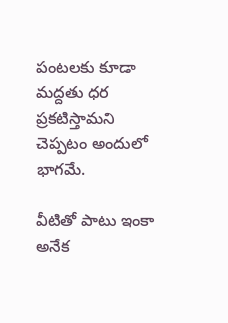పంటలకు కూడా మద్దతు ధర ప్రకటిస్తామని చెప్పటం అందులో భాగమే.

వీటితో పాటు ఇంకా అనేక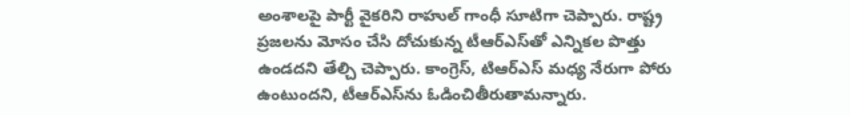అంశాలపై పార్టీ వైకరిని రాహుల్‌ గాంధీ సూటిగా చెప్పారు. రాష్ట్ర ప్రజలను మోసం చేసి దోచుకున్న టీఆర్‌ఎస్‌తో ఎన్నికల పొత్తు ఉండదని తేల్చి చెప్పారు. కాంగ్రెస్, టిఆర్ఎస్ మధ్య నేరుగా పోరు ఉంటుందని, టీఆర్‌ఎస్‌ను ఓడించితీరుతామన్నారు.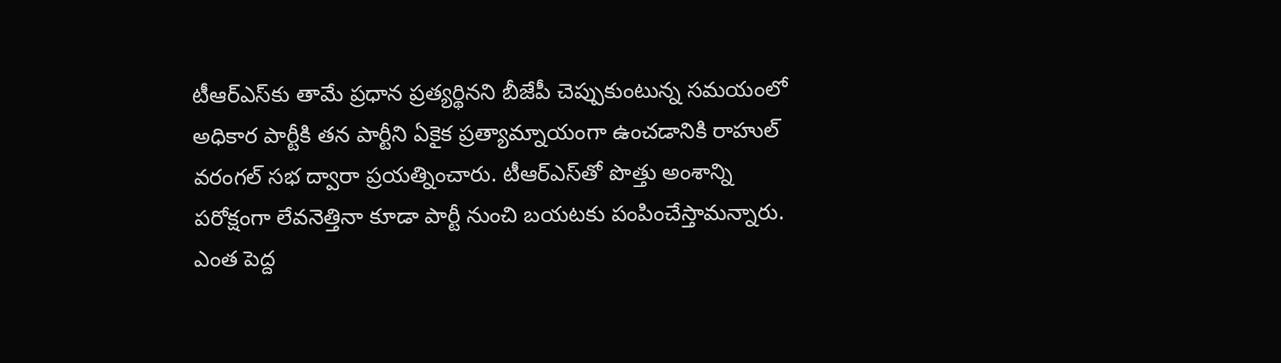టీఆర్‌ఎస్‌కు తామే ప్రధాన ప్రత్యర్థినని బీజేపీ చెప్పుకుంటున్న సమయంలో అధికార పార్టీకి తన పార్టీని ఏకైక ప్రత్యామ్నాయంగా ఉంచడానికి రాహుల్‌ వరంగల్‌ సభ ద్వారా ప్రయత్నించారు. టీఆర్‌ఎస్‌తో పొత్తు అంశాన్ని పరోక్షంగా లేవనెత్తినా కూడా పార్టీ నుంచి బయటకు పంపించేస్తామన్నారు. ఎంత పెద్ద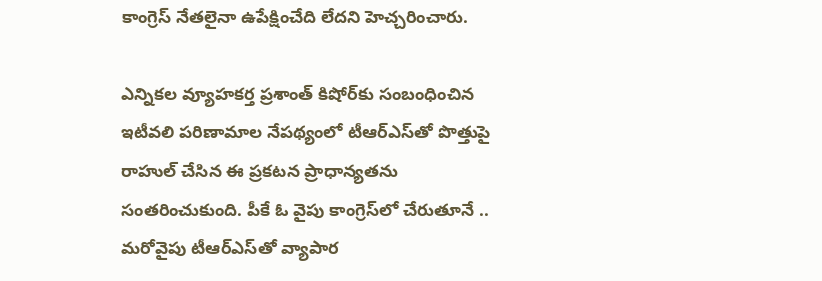కాంగ్రెస్ నేతలైనా ఉపేక్షించేది లేదని హెచ్చరించారు.

ఎన్నికల వ్యూహకర్త ప్రశాంత్‌ కిషోర్‌కు సంబంధించిన ఇటీవలి పరిణామాల నేపథ్యంలో టీఆర్‌ఎస్‌తో పొత్తుపై రాహుల్ చేసిన ఈ ప్రకటన ప్రాధాన్యతను సంతరించుకుంది. పీకే ఓ వైపు కాంగ్రెస్‌లో చేరుతూనే .. మరోవైపు టీఆర్‌ఎస్‌తో వ్యాపార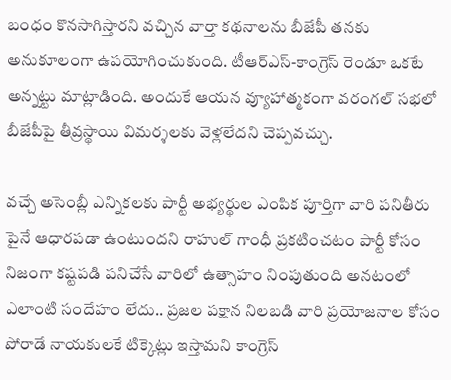బంధం కొనసాగిస్తారని వచ్చిన వార్తా కథనాలను బీజేపీ తనకు అనుకూలంగా ఉపయోగించుకుంది. టీఆర్‌ఎస్‌-కాంగ్రెస్‌ రెండూ ఒకటే అన్నట్టు మాట్లాడింది. అందుకే ఆయన వ్యూహాత్మకంగా వరంగల్‌ సభలో బీజేపీపై తీవ్రస్థాయి విమర్శలకు వెళ్లలేదని చెప్పవచ్చు.

వచ్చే అసెంబ్లీ ఎన్నికలకు పార్టీ అభ్యర్థుల ఎంపిక పూర్తిగా వారి పనితీరు పైనే ఆధారపడా ఉంటుందని రాహుల్ గాంధీ ప్రకటించటం పార్టీ కోసం నిజంగా కష్టపడి పనిచేసే వారిలో ఉత్సాహం నింపుతుంది అనటంలో ఎలాంటి సందేహం లేదు.. ప్రజల పక్షాన నిలబడి వారి ప్రయోజనాల కోసం పోరాడే నాయకులకే టిక్కెట్లు ఇస్తామని కాంగ్రెస్‌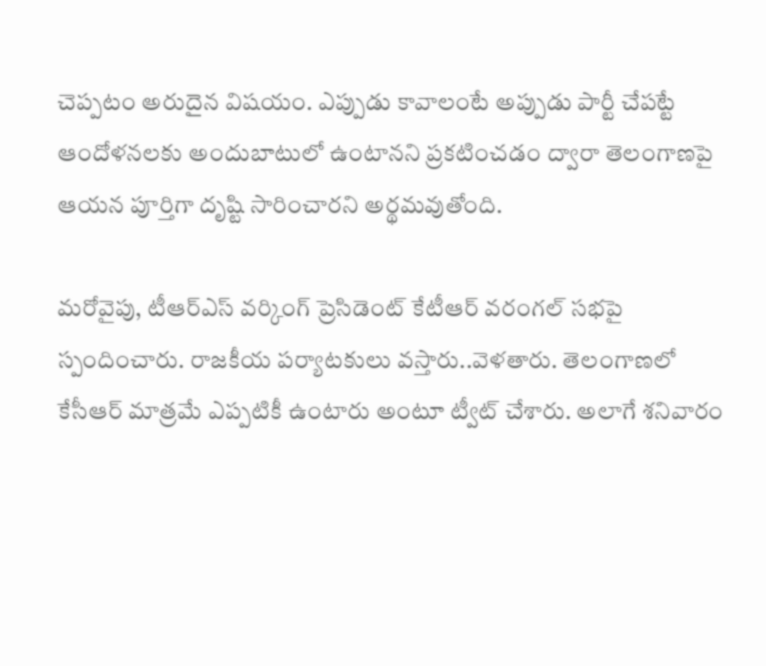చెప్పటం అరుదైన విషయం. ఎప్పుడు కావాలంటే అప్పుడు పార్టీ చేపట్టే ఆందోళనలకు అందుబాటులో ఉంటానని ప్రకటించడం ద్వారా తెలంగాణపై ఆయన పూర్తిగా దృష్టి సారించారని అర్థమవుతోంది.

మరోవైపు, టీఆర్‌ఎస్‌ వర్కింగ్‌ ప్రెసిడెంట్‌ కేటీఆర్‌ వరంగల్ సభపై స్పందించారు. రాజకీయ పర్యాటకులు వస్తారు..వెళతారు. తెలంగాణలో కేసీఆర్ మాత్రమే ఎప్పటికీ ఉంటారు అంటూ ట్వీట్‌ చేశారు. అలాగే శనివారం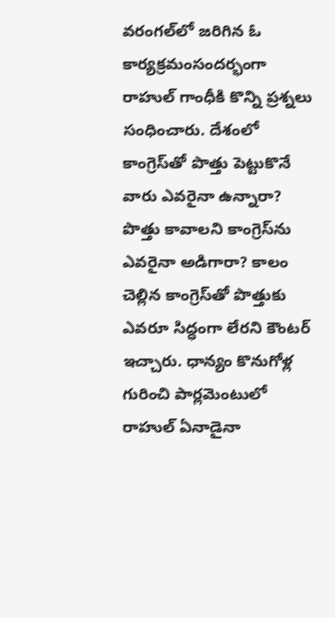వరంగల్‌లో జరిగిన ఓ కార్యక్రమంసందర్భంగా రాహుల్‌ గాంధీకి కొన్ని ప్రశ్నలు సంధించారు. దేశంలో కాంగ్రెస్‌తో పొత్తు పెట్టుకొనే వారు ఎవరైనా ఉన్నారా? పొత్తు కావాలని కాంగ్రెస్‌ను ఎవరైనా అడిగారా? కాలం చెల్లిన కాంగ్రెస్‌తో పొత్తుకు ఎవరూ సిద్ధంగా లేరని కౌంటర్‌ ఇచ్చారు. ధాన్యం కొనుగోళ్ల గురించి పార్లమెంటులో రాహుల్‌ ఏనాడైనా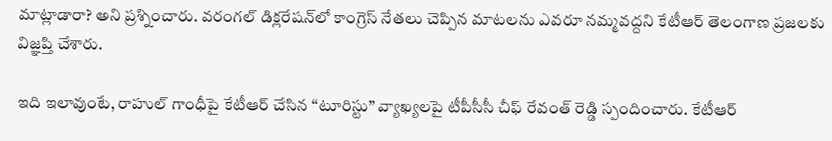మాట్లాడారా? అని ప్రశ్నించారు. వరంగల్‌ డిక్లరేషన్‌లో కాంగ్రెస్‌ నేతలు చెప్పిన మాటలను ఎవరూ నమ్మవద్దని కేటీఆర్‌ తెలంగాణ ప్రజలకు విజ్ఞప్తి చేశారు.

ఇది ఇలావుంటే, రాహుల్‌ గాంధీపై కేటీఆర్‌ చేసిన “టూరిస్టు” వ్యాఖ్యలపై ‌టీపీసీసీ చీఫ్ రేవంత్‌ రెడ్డి స్పందించారు. కేటీఆర్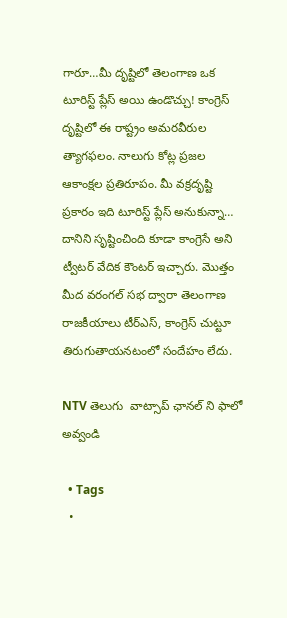గారూ…మీ దృష్టిలో తెలంగాణ ఒక టూరిస్ట్ ప్లేస్ అయి ఉండొచ్చు! కాంగ్రెస్ దృష్టిలో ఈ రాష్ట్రం అమరవీరుల త్యాగఫలం. నాలుగు కోట్ల ప్రజల ఆకాంక్షల ప్రతిరూపం. మీ వక్రదృష్టి ప్రకారం ఇది టూరిస్ట్ ప్లేస్ అనుకున్నా… దానిని సృష్టించింది కూడా కాంగ్రెసే అని ట్వీటర్‌ వేదిక కౌంటర్ ఇచ్చారు. మొత్తం మీద వరంగల్‌ సభ ద్వారా తెలంగాణ రాజకీయాలు టీర్‌ఎస్‌, కాంగ్రెస్‌ చుట్టూ తిరుగుతాయనటంలో సందేహం లేదు.

NTV తెలుగు  వాట్సాప్ ఛానల్ ని ఫాలో అవ్వండి

  • Tags
  •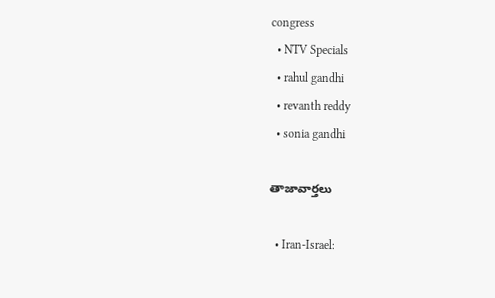congress
  • NTV Specials
  • rahul gandhi
  • revanth reddy
  • sonia gandhi

తాజావార్తలు

  • Iran-Israel: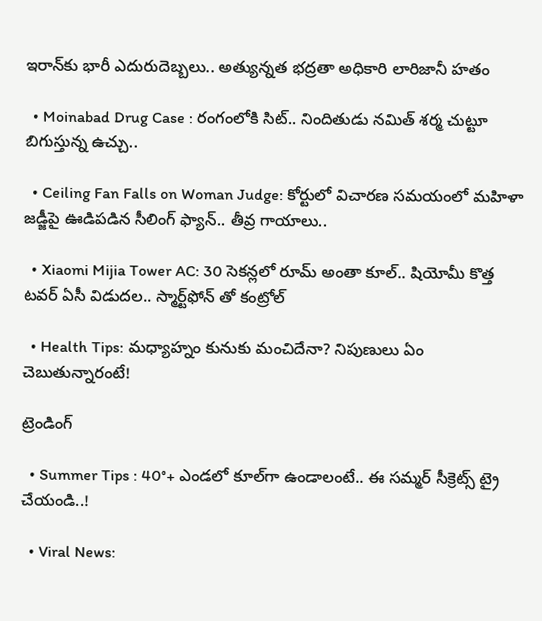ఇరాన్‌కు భారీ ఎదురుదెబ్బలు.. అత్యున్నత భద్రతా అధికారి లారిజానీ హతం

  • Moinabad Drug Case : రంగంలోకి సిట్.. నిందితుడు నమిత్ శర్మ చుట్టూ బిగుస్తున్న ఉచ్చు..

  • Ceiling Fan Falls on Woman Judge: కోర్టులో విచారణ సమయంలో మహిళా జడ్జీపై ఊడిపడిన సీలింగ్ ఫ్యాన్.. తీవ్ర గాయాలు..

  • Xiaomi Mijia Tower AC: 30 సెకన్లలో రూమ్ అంతా కూల్.. షియోమీ కొత్త టవర్ ఏసీ విడుదల.. స్మార్ట్‌ఫోన్ తో కంట్రోల్

  • Health Tips: మధ్యాహ్నం కునుకు మంచిదేనా? నిపుణులు ఏం చెబుతున్నారంటే!

ట్రెండింగ్‌

  • Summer Tips : 40°+ ఎండలో కూల్‌గా ఉండాలంటే.. ఈ సమ్మర్ సీక్రెట్స్ ట్రై చేయండి..!

  • Viral News: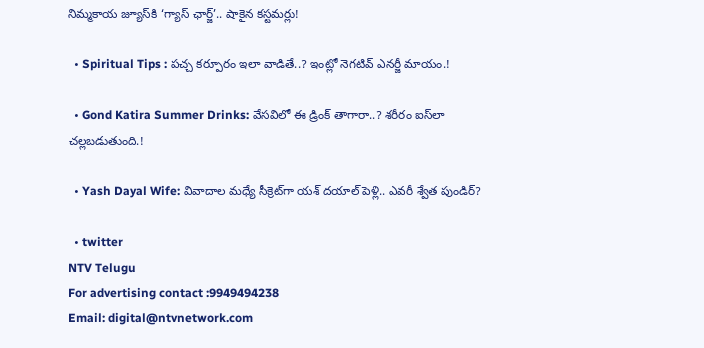నిమ్మకాయ జ్యూస్‌కి ‘గ్యాస్ ఛార్జ్‌’.. షాకైన కస్టమర్లు!

  • Spiritual Tips : పచ్చ కర్పూరం ఇలా వాడితే..? ఇంట్లో నెగటివ్ ఎనర్జీ మాయం.!

  • Gond Katira Summer Drinks: వేసవిలో ఈ డ్రింక్ తాగారా..? శరీరం ఐస్‌లా చల్లబడుతుంది.!

  • Yash Dayal Wife: వివాదాల మధ్యే సీక్రెట్‌గా యశ్ దయాల్ పెళ్లి.. ఎవరీ శ్వేత పుండిర్?

  • twitter
NTV Telugu
For advertising contact :9949494238
Email: digital@ntvnetwork.com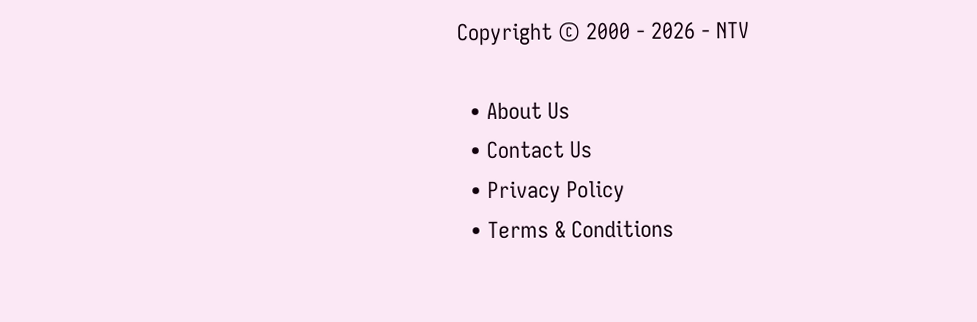Copyright © 2000 - 2026 - NTV

  • About Us
  • Contact Us
  • Privacy Policy
  • Terms & Conditions